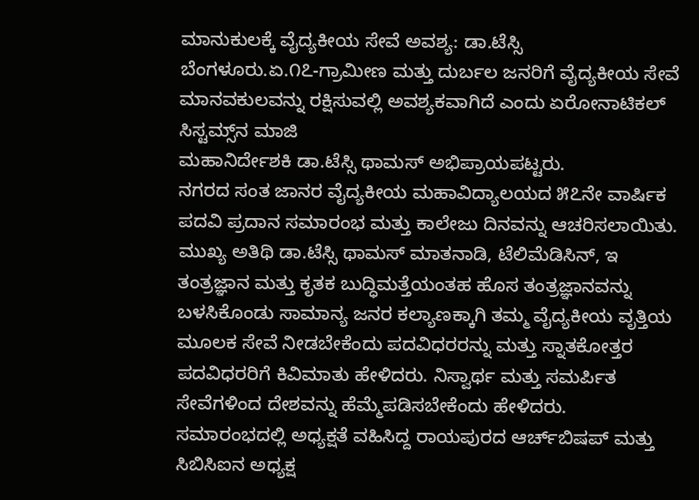ಮಾನುಕುಲಕ್ಕೆ ವೈದ್ಯಕೀಯ ಸೇವೆ ಅವಶ್ಯ: ಡಾ.ಟೆಸ್ಸಿ
ಬೆಂಗಳೂರು.ಏ.೧೭-ಗ್ರಾಮೀಣ ಮತ್ತು ದುರ್ಬಲ ಜನರಿಗೆ ವೈದ್ಯಕೀಯ ಸೇವೆ ಮಾನವಕುಲವನ್ನು ರಕ್ಷಿಸುವಲ್ಲಿ ಅವಶ್ಯಕವಾಗಿದೆ ಎಂದು ಏರೋನಾಟಿಕಲ್ ಸಿಸ್ಟಮ್ಸ್‌ನ ಮಾಜಿ
ಮಹಾನಿರ್ದೇಶಕಿ ಡಾ.ಟೆಸ್ಸಿ ಥಾಮಸ್ ಅಭಿಪ್ರಾಯಪಟ್ಟರು.
ನಗರದ ಸಂತ ಜಾನರ ವೈದ್ಯಕೀಯ ಮಹಾವಿದ್ಯಾಲಯದ ೫೭ನೇ ವಾರ್ಷಿಕ ಪದವಿ ಪ್ರದಾನ ಸಮಾರಂಭ ಮತ್ತು ಕಾಲೇಜು ದಿನವನ್ನು ಆಚರಿಸಲಾಯಿತು.
ಮುಖ್ಯ ಅತಿಥಿ ಡಾ.ಟೆಸ್ಸಿ ಥಾಮಸ್ ಮಾತನಾಡಿ, ಟೆಲಿಮೆಡಿಸಿನ್, ಇ ತಂತ್ರಜ್ಞಾನ ಮತ್ತು ಕೃತಕ ಬುದ್ಧಿಮತ್ತೆಯಂತಹ ಹೊಸ ತಂತ್ರಜ್ಞಾನವನ್ನು ಬಳಸಿಕೊಂಡು ಸಾಮಾನ್ಯ ಜನರ ಕಲ್ಯಾಣಕ್ಕಾಗಿ ತಮ್ಮ ವೈದ್ಯಕೀಯ ವೃತ್ತಿಯ ಮೂಲಕ ಸೇವೆ ನೀಡಬೇಕೆಂದು ಪದವಿಧರರನ್ನು ಮತ್ತು ಸ್ನಾತಕೋತ್ತರ ಪದವಿಧರರಿಗೆ ಕಿವಿಮಾತು ಹೇಳಿದರು. ನಿಸ್ವಾರ್ಥ ಮತ್ತು ಸಮರ್ಪಿತ ಸೇವೆಗಳಿಂದ ದೇಶವನ್ನು ಹೆಮ್ಮೆಪಡಿಸಬೇಕೆಂದು ಹೇಳಿದರು.
ಸಮಾರಂಭದಲ್ಲಿ ಅಧ್ಯಕ್ಷತೆ ವಹಿಸಿದ್ದ ರಾಯಪುರದ ಆರ್ಚ್‌ಬಿಷಪ್ ಮತ್ತು ಸಿಬಿಸಿಐನ ಅಧ್ಯಕ್ಷ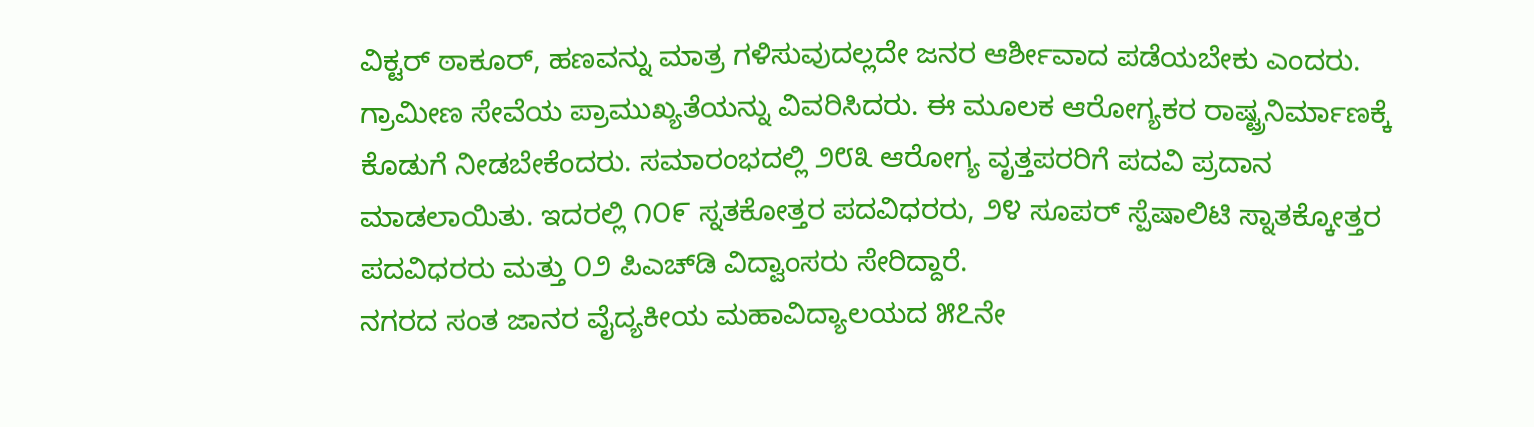ವಿಕ್ಟರ್ ಠಾಕೂರ್, ಹಣವನ್ನು ಮಾತ್ರ ಗಳಿಸುವುದಲ್ಲದೇ ಜನರ ಆರ್ಶೀವಾದ ಪಡೆಯಬೇಕು ಎಂದರು.
ಗ್ರಾಮೀಣ ಸೇವೆಯ ಪ್ರಾಮುಖ್ಯತೆಯನ್ನು ವಿವರಿಸಿದರು. ಈ ಮೂಲಕ ಆರೋಗ್ಯಕರ ರಾಷ್ಟ್ರನಿರ್ಮಾಣಕ್ಕೆ ಕೊಡುಗೆ ನೀಡಬೇಕೆಂದರು. ಸಮಾರಂಭದಲ್ಲಿ ೨೮೩ ಆರೋಗ್ಯ ವೃತ್ತಪರರಿಗೆ ಪದವಿ ಪ್ರದಾನ ಮಾಡಲಾಯಿತು. ಇದರಲ್ಲಿ ೧೦೯ ಸ್ನತಕೋತ್ತರ ಪದವಿಧರರು, ೨೪ ಸೂಪರ್ ಸ್ಪೆಷಾಲಿಟಿ ಸ್ನಾತಕ್ಕೋತ್ತರ ಪದವಿಧರರು ಮತ್ತು ೦೨ ಪಿಎಚ್‌ಡಿ ವಿದ್ವಾಂಸರು ಸೇರಿದ್ದಾರೆ.
ನಗರದ ಸಂತ ಜಾನರ ವೈದ್ಯಕೀಯ ಮಹಾವಿದ್ಯಾಲಯದ ೫೭ನೇ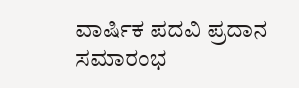ವಾರ್ಷಿಕ ಪದವಿ ಪ್ರದಾನ ಸಮಾರಂಭ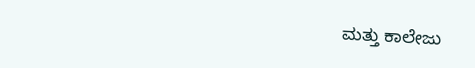ಮತ್ತು ಕಾಲೇಜು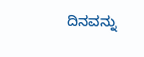ದಿನವನ್ನು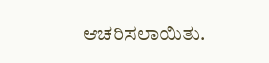ಆಚರಿಸಲಾಯಿತು.